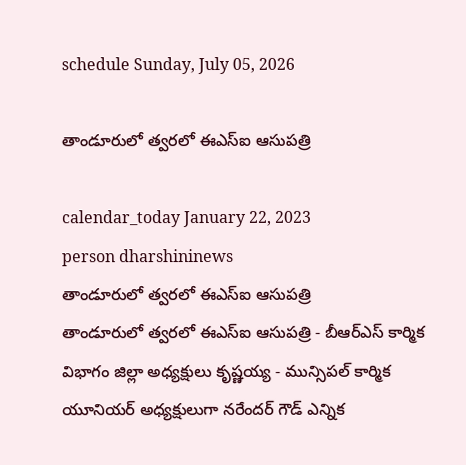schedule Sunday, July 05, 2026

తాండూరులో త్వరలో ఈఎస్ఐ ఆసుపత్రి

calendar_today January 22, 2023
person dharshininews
తాండూరులో త్వరలో ఈఎస్ఐ ఆసుపత్రి
తాండూరులో త్వరలో ఈఎస్ఐ ఆసుపత్రి - బీఆర్ఎస్ కార్మిక విభాగం జిల్లా అధ్యక్షులు కృష్ణయ్య - మున్సిపల్ కార్మిక యూనియర్ అధ్యక్షులుగా నరేందర్ గౌడ్ ఎన్నిక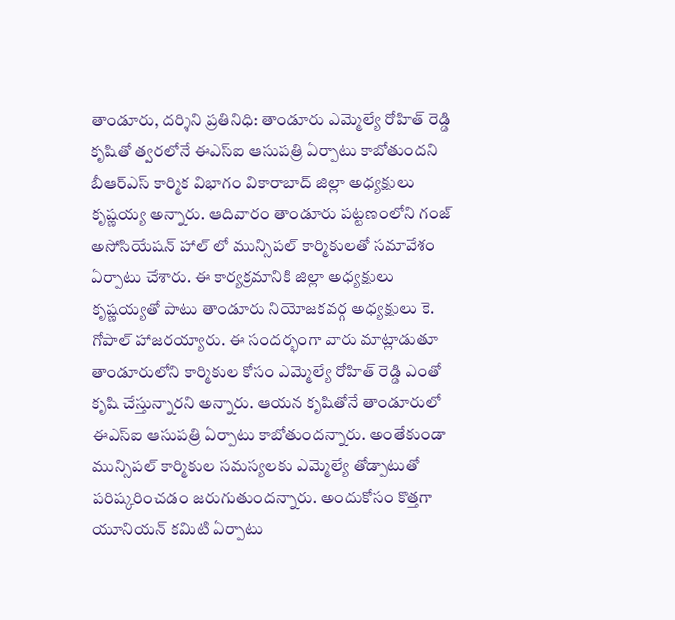తాండూరు, దర్శిని ప్రతినిధి: తాండూరు ఎమ్మెల్యే రోహిత్ రెడ్డి కృషితో త్వరలోనే ఈఎస్ఐ ఆసుపత్రి ఏర్పాటు కాబోతుందని బీఆర్ఎస్ కార్మిక విభాగం వికారాబాద్ జిల్లా అధ్యక్షులు కృష్ణయ్య అన్నారు. ఆదివారం తాండూరు పట్టణంలోని గంజ్ అసోసియేషన్ హాల్ లో మున్సిపల్ కార్మికులతో సమావేశం ఏర్పాటు చేశారు. ఈ కార్యక్రమానికి జిల్లా అధ్యక్షులు కృష్ణయ్యతో పాటు తాండూరు నియోజకవర్గ అధ్యక్షులు కె. గోపాల్ హాజరయ్యారు. ఈ సందర్భంగా వారు మాట్లాడుతూ తాండూరులోని కార్మికుల కోసం ఎమ్మెల్యే రోహిత్ రెడ్డి ఎంతో కృషి చేస్తున్నారని అన్నారు. ఆయన కృషితోనే తాండూరులో ఈఎస్ఐ ఆసుపత్రి ఏర్పాటు కాబోతుందన్నారు. అంతేకుండా మున్సిపల్ కార్మికుల సమస్యలకు ఎమ్మెల్యే తోడ్పాటుతో పరిష్కరించడం జరుగుతుందన్నారు. అందుకోసం కొత్తగా యూనియన్ కమిటి ఏర్పాటు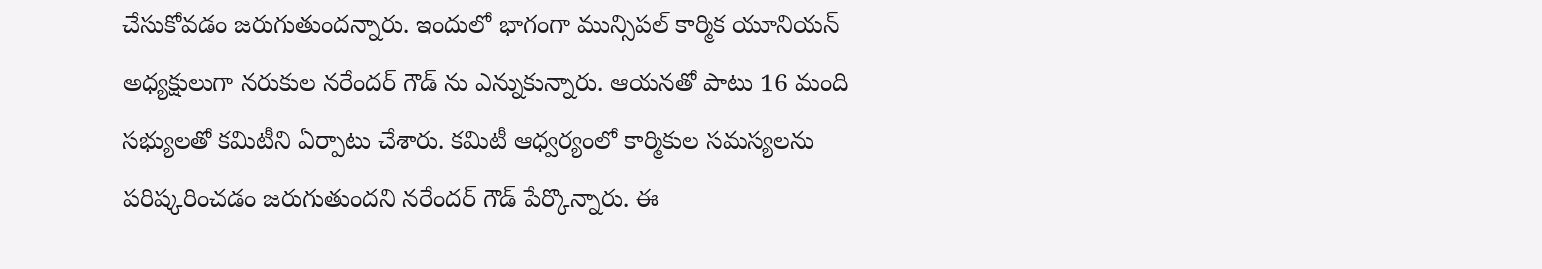చేసుకోవడం జరుగుతుందన్నారు. ఇందులో భాగంగా మున్సిపల్ కార్మిక యూనియన్ అధ్యక్షులుగా నరుకుల నరేందర్ గౌడ్ ను ఎన్నుకున్నారు. ఆయనతో పాటు 16 మంది సభ్యులతో కమిటీని ఏర్పాటు చేశారు. కమిటీ ఆధ్వర్యంలో కార్మికుల సమస్యలను పరిష్కరించడం జరుగుతుందని నరేందర్‌ గౌడ్ పేర్కొన్నారు. ఈ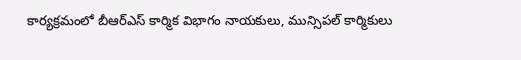కార్యక్రమంలో బీఆర్ఎస్ కార్మిక విభాగం నాయకులు, మున్సిపల్ కార్మికులు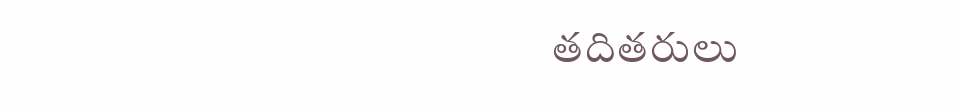తదితరులు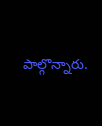పాల్గొన్నారు.